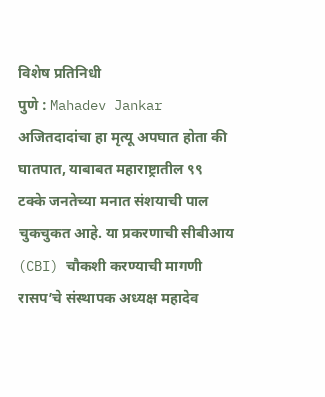विशेष प्रतिनिधी
पुणे : Mahadev Jankar अजितदादांचा हा मृत्यू अपघात होता की घातपात, याबाबत महाराष्ट्रातील ९९ टक्के जनतेच्या मनात संशयाची पाल चुकचुकत आहे. या प्रकरणाची सीबीआय (CBI) चौकशी करण्याची मागणी रासप’चे संस्थापक अध्यक्ष महादेव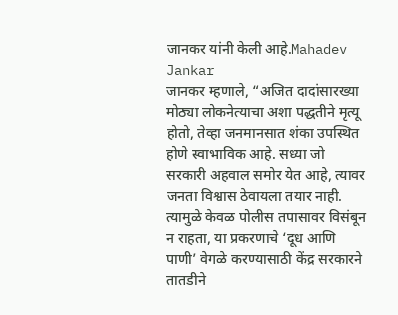जानकर यांनी केली आहे.Mahadev Jankar
जानकर म्हणाले, “अजित दादांसारख्या मोठ्या लोकनेत्याचा अशा पद्धतीने मृत्यू होतो, तेव्हा जनमानसात शंका उपस्थित होणे स्वाभाविक आहे. सध्या जो सरकारी अहवाल समोर येत आहे, त्यावर जनता विश्वास ठेवायला तयार नाही. त्यामुळे केवळ पोलीस तपासावर विसंबून न राहता, या प्रकरणाचे ‘दूध आणि पाणी’ वेगळे करण्यासाठी केंद्र सरकारने तातडीने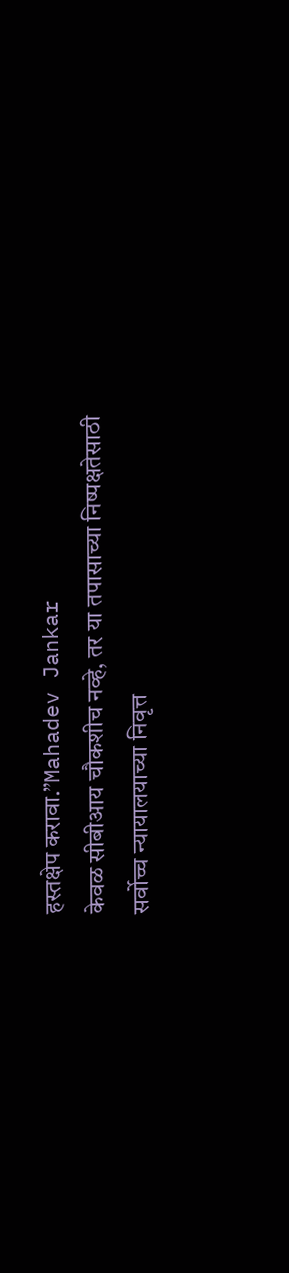हस्तक्षेप करावा.”Mahadev Jankar
केवळ सीबीआय चौकशीच नव्हे, तर या तपासाच्या निष्पक्षतेसाठी सर्वोच्च न्यायालयाच्या निवृत्त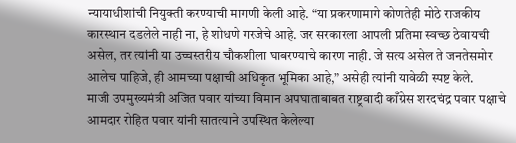न्यायाधीशांची नियुक्ती करण्याची मागणी केली आहे. “या प्रकरणामागे कोणतेही मोठे राजकीय कारस्थान दडलेले नाही ना, हे शोधणे गरजेचे आहे. जर सरकारला आपली प्रतिमा स्वच्छ ठेवायची असेल, तर त्यांनी या उच्चस्तरीय चौकशीला घाबरण्याचे कारण नाही. जे सत्य असेल ते जनतेसमोर आलेच पाहिजे, ही आमच्या पक्षाची अधिकृत भूमिका आहे,” असेही त्यांनी यावेळी स्पष्ट केले.
माजी उपमुख्यमंत्री अजित पवार यांच्या विमान अपघाताबाबत राष्ट्रवादी काँग्रेस शरदचंद्र पवार पक्षाचे आमदार रोहित पवार यांनी सातत्याने उपस्थित केलेल्या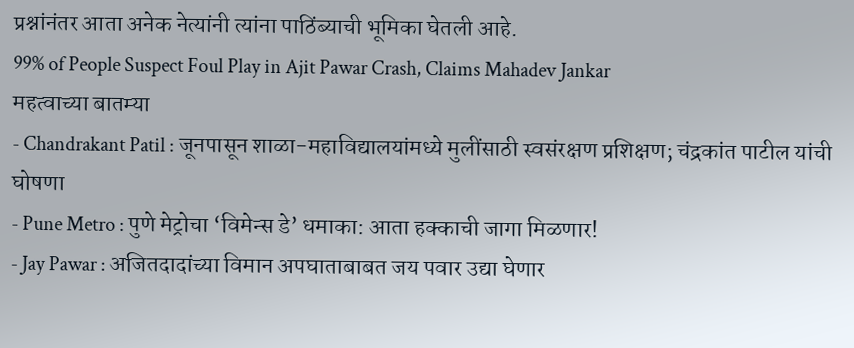प्रश्नांनंतर आता अनेक नेत्यांनी त्यांना पाठिंब्याची भूमिका घेतली आहे.
99% of People Suspect Foul Play in Ajit Pawar Crash, Claims Mahadev Jankar
महत्वाच्या बातम्या
- Chandrakant Patil : जूनपासून शाळा-महाविद्यालयांमध्ये मुलींसाठी स्वसंरक्षण प्रशिक्षण; चंद्रकांत पाटील यांची घोषणा
- Pune Metro : पुणे मेट्रोचा ‘विमेन्स डे’ धमाका: आता हक्काची जागा मिळणार!
- Jay Pawar : अजितदादांच्या विमान अपघाताबाबत जय पवार उद्या घेणार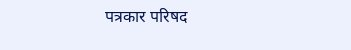पत्रकार परिषद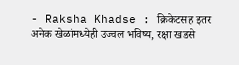- Raksha Khadse : क्रिकेटसह इतर अनेक खेळांमध्येही उज्वल भविष्य, रक्षा खडसे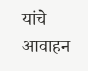यांचे आवाहन